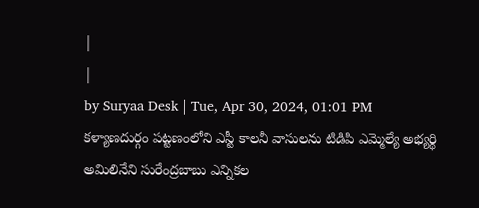|
|
by Suryaa Desk | Tue, Apr 30, 2024, 01:01 PM
కళ్యాణదుర్గం పట్టణంలోని ఎస్టీ కాలనీ వాసులను టిడిపి ఎమ్మెల్యే అభ్యర్థి అమిలినేని సురేంద్రబాబు ఎన్నికల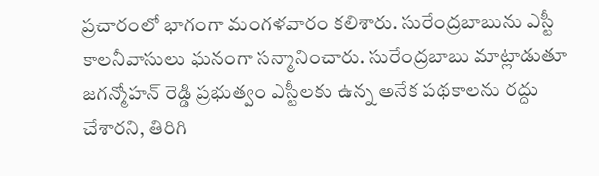ప్రచారంలో భాగంగా మంగళవారం కలిశారు. సురేంద్రబాబును ఎస్టీ కాలనీవాసులు ఘనంగా సన్మానించారు. సురేంద్రబాబు మాట్లాడుతూ జగన్మోహన్ రెడ్డి ప్రభుత్వం ఎస్టీలకు ఉన్న అనేక పథకాలను రద్దు చేశారని, తిరిగి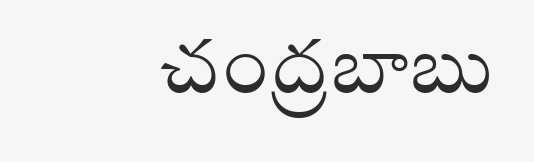చంద్రబాబు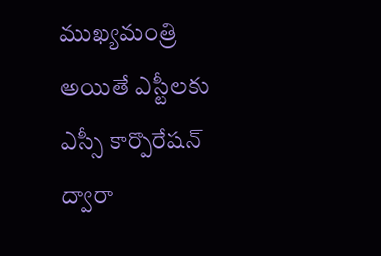ముఖ్యమంత్రి అయితే ఎస్టీలకు ఎస్సీ కార్పొరేషన్ ద్వారా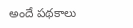అందే పథకాలు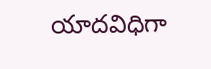యాదవిధిగా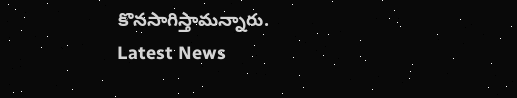కొనసాగిస్తామన్నారు.
Latest News